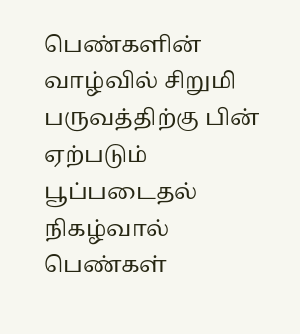பெண்களின் வாழ்வில் சிறுமி பருவத்திற்கு பின் ஏற்படும் பூப்படைதல் நிகழ்வால் பெண்கள்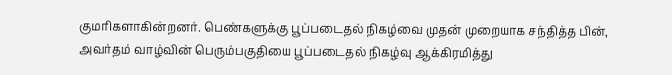குமரிகளாகின்றனர். பெண்களுக்கு பூப்படைதல் நிகழ்வை முதன் முறையாக சந்தித்த பின், அவர்தம் வாழ்வின் பெரும்பகுதியை பூப்படைதல் நிகழ்வு ஆக்கிரமித்து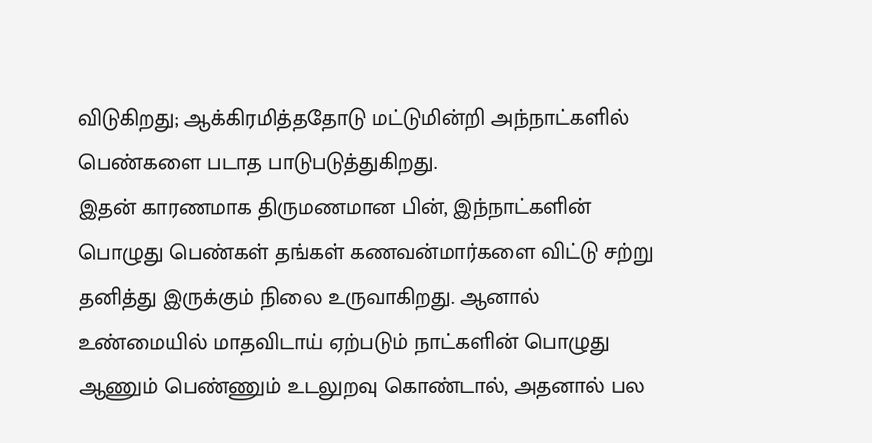விடுகிறது; ஆக்கிரமித்ததோடு மட்டுமின்றி அந்நாட்களில் பெண்களை படாத பாடுபடுத்துகிறது.
இதன் காரணமாக திருமணமான பின், இந்நாட்களின் பொழுது பெண்கள் தங்கள் கணவன்மார்களை விட்டு சற்று தனித்து இருக்கும் நிலை உருவாகிறது. ஆனால் உண்மையில் மாதவிடாய் ஏற்படும் நாட்களின் பொழுது ஆணும் பெண்ணும் உடலுறவு கொண்டால், அதனால் பல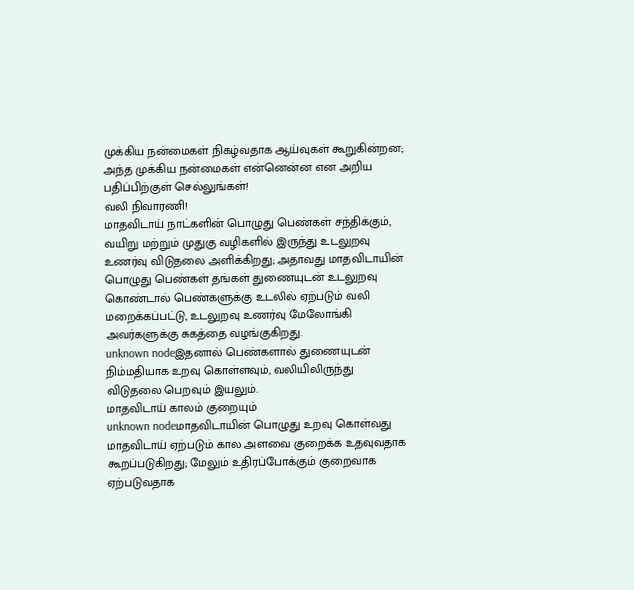முக்கிய நன்மைகள் நிகழ்வதாக ஆய்வுகள் கூறுகின்றன; அந்த முக்கிய நன்மைகள் என்னென்ன என அறிய பதிப்பிற்குள் செல்லுங்கள்!
வலி நிவாரணி!
மாதவிடாய் நாட்களின் பொழுது பெண்கள் சந்திக்கும், வயிறு மற்றும் முதுகு வழிகளில் இருந்து உடலுறவு உணர்வு விடுதலை அளிக்கிறது; அதாவது மாதவிடாயின் பொழுது பெண்கள் தங்கள் துணையுடன் உடலுறவு கொண்டால் பெண்களுக்கு உடலில் ஏற்படும் வலி மறைக்கப்பட்டு, உடலுறவு உணர்வு மேலோங்கி அவர்களுக்கு சுகத்தை வழங்குகிறது.
unknown nodeஇதனால் பெண்களால் துணையுடன் நிம்மதியாக உறவு கொள்ளவும், வலியிலிருந்து விடுதலை பெறவும் இயலும்.
மாதவிடாய் காலம் குறையும்
unknown nodeமாதவிடாயின் பொழுது உறவு கொள்வது மாதவிடாய் ஏற்படும் கால அளவை குறைக்க உதவுவதாக கூறப்படுகிறது; மேலும் உதிரப்போக்கும் குறைவாக ஏற்படுவதாக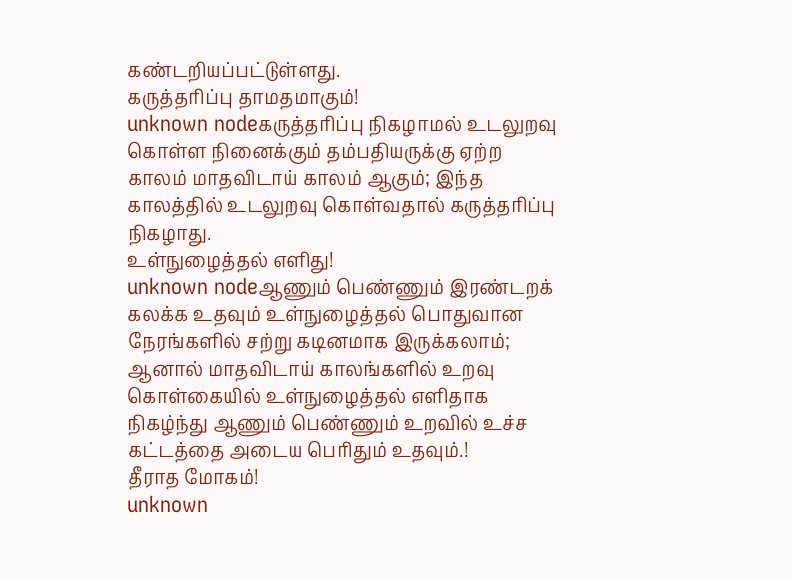கண்டறியப்பட்டுள்ளது.
கருத்தரிப்பு தாமதமாகும்!
unknown nodeகருத்தரிப்பு நிகழாமல் உடலுறவு கொள்ள நினைக்கும் தம்பதியருக்கு ஏற்ற காலம் மாதவிடாய் காலம் ஆகும்; இந்த காலத்தில் உடலுறவு கொள்வதால் கருத்தரிப்பு நிகழாது.
உள்நுழைத்தல் எளிது!
unknown nodeஆணும் பெண்ணும் இரண்டறக் கலக்க உதவும் உள்நுழைத்தல் பொதுவான நேரங்களில் சற்று கடினமாக இருக்கலாம்; ஆனால் மாதவிடாய் காலங்களில் உறவு கொள்கையில் உள்நுழைத்தல் எளிதாக நிகழ்ந்து ஆணும் பெண்ணும் உறவில் உச்ச கட்டத்தை அடைய பெரிதும் உதவும்.!
தீராத மோகம்!
unknown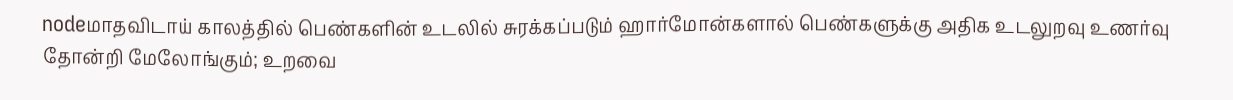nodeமாதவிடாய் காலத்தில் பெண்களின் உடலில் சுரக்கப்படும் ஹார்மோன்களால் பெண்களுக்கு அதிக உடலுறவு உணர்வு தோன்றி மேலோங்கும்; உறவை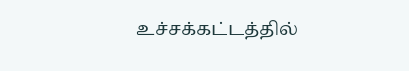உச்சக்கட்டத்தில்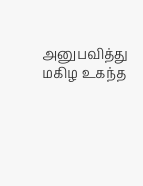அனுபவித்து மகிழ உகந்த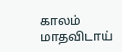காலம் மாதவிடாய்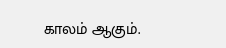காலம் ஆகும்.